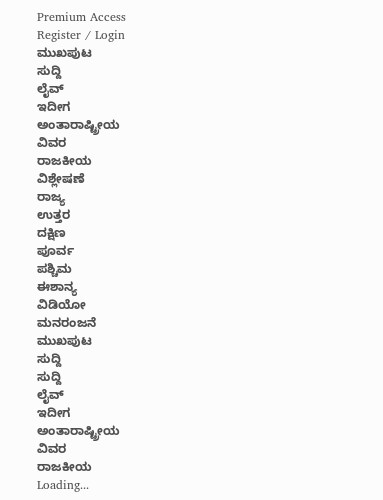Premium Access
Register / Login
ಮುಖಪುಟ
ಸುದ್ದಿ
ಲೈವ್
ಇದೀಗ
ಅಂತಾರಾಷ್ಟ್ರೀಯ
ವಿವರ
ರಾಜಕೀಯ
ವಿಶ್ಲೇಷಣೆ
ರಾಜ್ಯ
ಉತ್ತರ
ದಕ್ಷಿಣ
ಪೂರ್ವ
ಪಶ್ಚಿಮ
ಈಶಾನ್ಯ
ವಿಡಿಯೋ
ಮನರಂಜನೆ
ಮುಖಪುಟ
ಸುದ್ದಿ
ಸುದ್ದಿ
ಲೈವ್
ಇದೀಗ
ಅಂತಾರಾಷ್ಟ್ರೀಯ
ವಿವರ
ರಾಜಕೀಯ
Loading...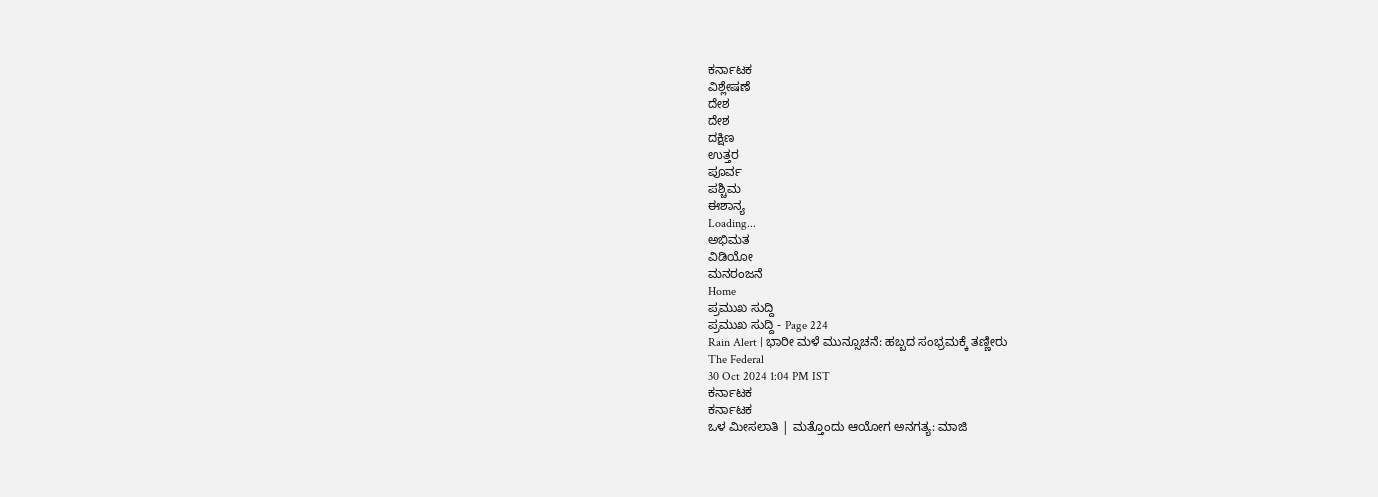ಕರ್ನಾಟಕ
ವಿಶ್ಲೇಷಣೆ
ದೇಶ
ದೇಶ
ದಕ್ಷಿಣ
ಉತ್ತರ
ಪೂರ್ವ
ಪಶ್ಚಿಮ
ಈಶಾನ್ಯ
Loading...
ಅಭಿಮತ
ವಿಡಿಯೋ
ಮನರಂಜನೆ
Home
ಪ್ರಮುಖ ಸುದ್ದಿ
ಪ್ರಮುಖ ಸುದ್ದಿ - Page 224
Rain Alert | ಭಾರೀ ಮಳೆ ಮುನ್ಸೂಚನೆ: ಹಬ್ಬದ ಸಂಭ್ರಮಕ್ಕೆ ತಣ್ಣೀರು
The Federal
30 Oct 2024 1:04 PM IST
ಕರ್ನಾಟಕ
ಕರ್ನಾಟಕ
ಒಳ ಮೀಸಲಾತಿ | ಮತ್ತೊಂದು ಆಯೋಗ ಅನಗತ್ಯ: ಮಾಜಿ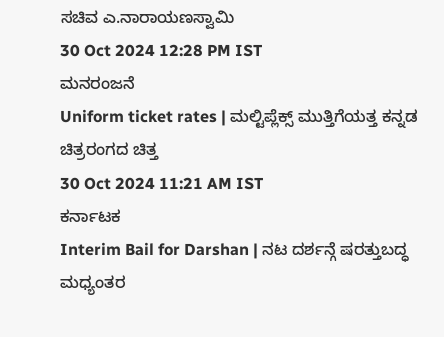ಸಚಿವ ಎ.ನಾರಾಯಣಸ್ವಾಮಿ
30 Oct 2024 12:28 PM IST
ಮನರಂಜನೆ
Uniform ticket rates | ಮಲ್ಟಿಪ್ಲೆಕ್ಸ್ ಮುತ್ತಿಗೆಯತ್ತ ಕನ್ನಡ ಚಿತ್ರರಂಗದ ಚಿತ್ತ
30 Oct 2024 11:21 AM IST
ಕರ್ನಾಟಕ
Interim Bail for Darshan | ನಟ ದರ್ಶನ್ಗೆ ಷರತ್ತುಬದ್ಧ ಮಧ್ಯಂತರ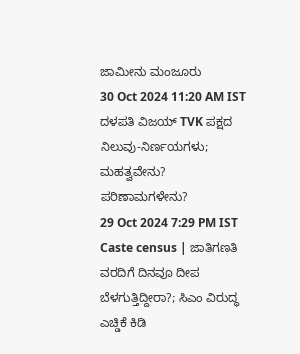ಜಾಮೀನು ಮಂಜೂರು
30 Oct 2024 11:20 AM IST
ದಳಪತಿ ವಿಜಯ್ TVK ಪಕ್ಷದ ನಿಲುವು-ನಿರ್ಣಯಗಳು; ಮಹತ್ವವೇನು? ಪರಿಣಾಮಗಳೇನು?
29 Oct 2024 7:29 PM IST
Caste census | ಜಾತಿಗಣತಿ ವರದಿಗೆ ದಿನವೂ ದೀಪ ಬೆಳಗುತ್ತಿದ್ದೀರಾ?; ಸಿಎಂ ವಿರುದ್ಧ ಎಚ್ಡಿಕೆ ಕಿಡಿ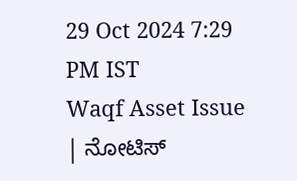29 Oct 2024 7:29 PM IST
Waqf Asset Issue | ನೋಟಿಸ್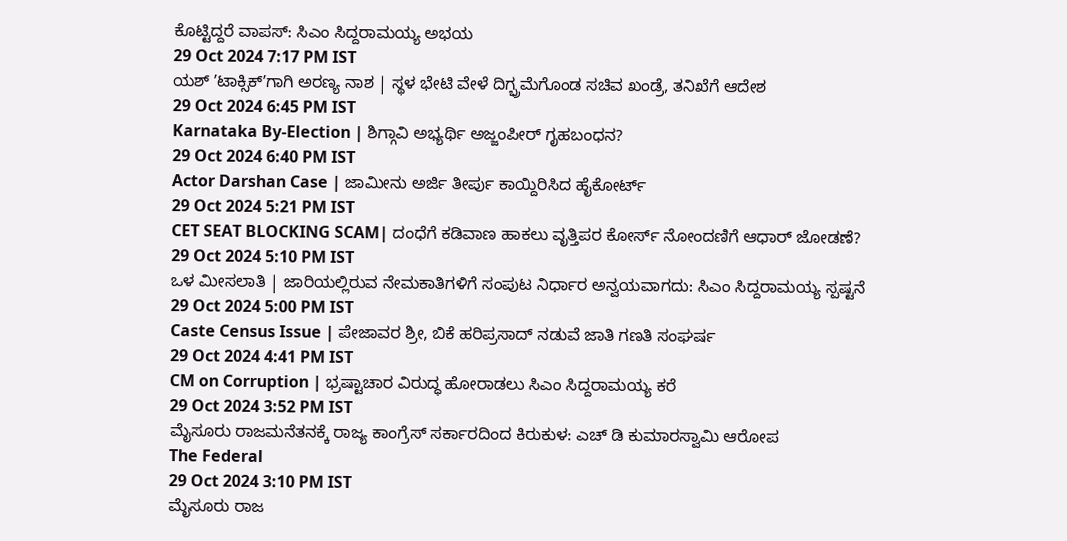ಕೊಟ್ಟಿದ್ದರೆ ವಾಪಸ್: ಸಿಎಂ ಸಿದ್ದರಾಮಯ್ಯ ಅಭಯ
29 Oct 2024 7:17 PM IST
ಯಶ್ ʼಟಾಕ್ಸಿಕ್ʼಗಾಗಿ ಅರಣ್ಯ ನಾಶ | ಸ್ಥಳ ಭೇಟಿ ವೇಳೆ ದಿಗ್ಭ್ರಮೆಗೊಂಡ ಸಚಿವ ಖಂಡ್ರೆ, ತನಿಖೆಗೆ ಆದೇಶ
29 Oct 2024 6:45 PM IST
Karnataka By-Election | ಶಿಗ್ಗಾವಿ ಅಭ್ಯರ್ಥಿ ಅಜ್ಜಂಪೀರ್ ಗೃಹಬಂಧನ?
29 Oct 2024 6:40 PM IST
Actor Darshan Case | ಜಾಮೀನು ಅರ್ಜಿ ತೀರ್ಪು ಕಾಯ್ದಿರಿಸಿದ ಹೈಕೋರ್ಟ್
29 Oct 2024 5:21 PM IST
CET SEAT BLOCKING SCAM| ದಂಧೆಗೆ ಕಡಿವಾಣ ಹಾಕಲು ವೃತ್ತಿಪರ ಕೋರ್ಸ್ ನೋಂದಣಿಗೆ ಆಧಾರ್ ಜೋಡಣೆ?
29 Oct 2024 5:10 PM IST
ಒಳ ಮೀಸಲಾತಿ | ಜಾರಿಯಲ್ಲಿರುವ ನೇಮಕಾತಿಗಳಿಗೆ ಸಂಪುಟ ನಿರ್ಧಾರ ಅನ್ವಯವಾಗದು: ಸಿಎಂ ಸಿದ್ದರಾಮಯ್ಯ ಸ್ಪಷ್ಟನೆ
29 Oct 2024 5:00 PM IST
Caste Census Issue | ಪೇಜಾವರ ಶ್ರೀ, ಬಿಕೆ ಹರಿಪ್ರಸಾದ್ ನಡುವೆ ಜಾತಿ ಗಣತಿ ಸಂಘರ್ಷ
29 Oct 2024 4:41 PM IST
CM on Corruption | ಭ್ರಷ್ಟಾಚಾರ ವಿರುದ್ಧ ಹೋರಾಡಲು ಸಿಎಂ ಸಿದ್ದರಾಮಯ್ಯ ಕರೆ
29 Oct 2024 3:52 PM IST
ಮೈಸೂರು ರಾಜಮನೆತನಕ್ಕೆ ರಾಜ್ಯ ಕಾಂಗ್ರೆಸ್ ಸರ್ಕಾರದಿಂದ ಕಿರುಕುಳ: ಎಚ್ ಡಿ ಕುಮಾರಸ್ವಾಮಿ ಆರೋಪ
The Federal
29 Oct 2024 3:10 PM IST
ಮೈಸೂರು ರಾಜ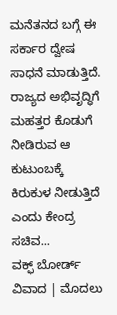ಮನೆತನದ ಬಗ್ಗೆ ಈ ಸರ್ಕಾರ ದ್ವೇಷ ಸಾಧನೆ ಮಾಡುತ್ತಿದೆ. ರಾಜ್ಯದ ಅಭಿವೃದ್ಧಿಗೆ ಮಹತ್ತರ ಕೊಡುಗೆ ನೀಡಿರುವ ಆ ಕುಟುಂಬಕ್ಕೆ ಕಿರುಕುಳ ನೀಡುತ್ತಿದೆ ಎಂದು ಕೇಂದ್ರ ಸಚಿವ...
ವಕ್ಫ್ ಬೋರ್ಡ್ ವಿವಾದ | ಮೊದಲು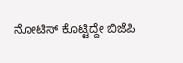ನೋಟಿಸ್ ಕೊಟ್ಟಿದ್ದೇ ಬಿಜೆಪಿ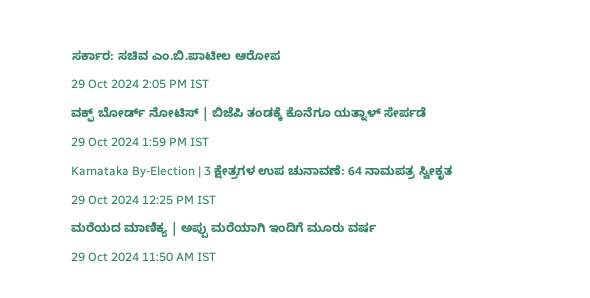ಸರ್ಕಾರ: ಸಚಿವ ಎಂ.ಬಿ.ಪಾಟೀಲ ಆರೋಪ
29 Oct 2024 2:05 PM IST
ವಕ್ಫ್ ಬೋರ್ಡ್ ನೋಟಿಸ್ | ಬಿಜೆಪಿ ತಂಡಕ್ಕೆ ಕೊನೆಗೂ ಯತ್ನಾಳ್ ಸೇರ್ಪಡೆ
29 Oct 2024 1:59 PM IST
Karnataka By-Election | 3 ಕ್ಷೇತ್ರಗಳ ಉಪ ಚುನಾವಣೆ: 64 ನಾಮಪತ್ರ ಸ್ವೀಕೃತ
29 Oct 2024 12:25 PM IST
ಮರೆಯದ ಮಾಣಿಕ್ಯ | ಅಪ್ಪು ಮರೆಯಾಗಿ ಇಂದಿಗೆ ಮೂರು ವರ್ಷ
29 Oct 2024 11:50 AM IST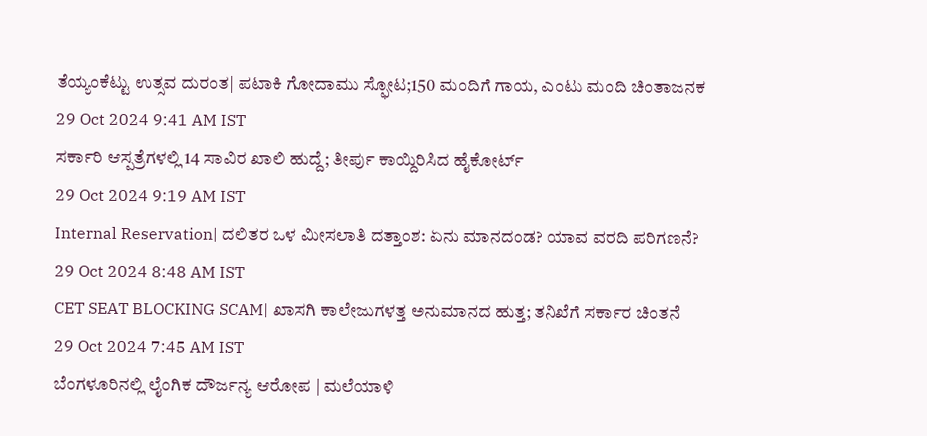ತೆಯ್ಯಂಕೆಟ್ಟು ಉತ್ಸವ ದುರಂತ| ಪಟಾಕಿ ಗೋದಾಮು ಸ್ಫೋಟ;150 ಮಂದಿಗೆ ಗಾಯ, ಎಂಟು ಮಂದಿ ಚಿಂತಾಜನಕ
29 Oct 2024 9:41 AM IST
ಸರ್ಕಾರಿ ಆಸ್ಪತ್ರೆಗಳಲ್ಲಿ 14 ಸಾವಿರ ಖಾಲಿ ಹುದ್ದೆ; ತೀರ್ಪು ಕಾಯ್ದಿರಿಸಿದ ಹೈಕೋರ್ಟ್
29 Oct 2024 9:19 AM IST
Internal Reservation| ದಲಿತರ ಒಳ ಮೀಸಲಾತಿ ದತ್ತಾಂಶ: ಏನು ಮಾನದಂಡ? ಯಾವ ವರದಿ ಪರಿಗಣನೆ?
29 Oct 2024 8:48 AM IST
CET SEAT BLOCKING SCAM| ಖಾಸಗಿ ಕಾಲೇಜುಗಳತ್ತ ಅನುಮಾನದ ಹುತ್ತ; ತನಿಖೆಗೆ ಸರ್ಕಾರ ಚಿಂತನೆ
29 Oct 2024 7:45 AM IST
ಬೆಂಗಳೂರಿನಲ್ಲಿ ಲೈಂಗಿಕ ದೌರ್ಜನ್ಯ ಆರೋಪ | ಮಲೆಯಾಳಿ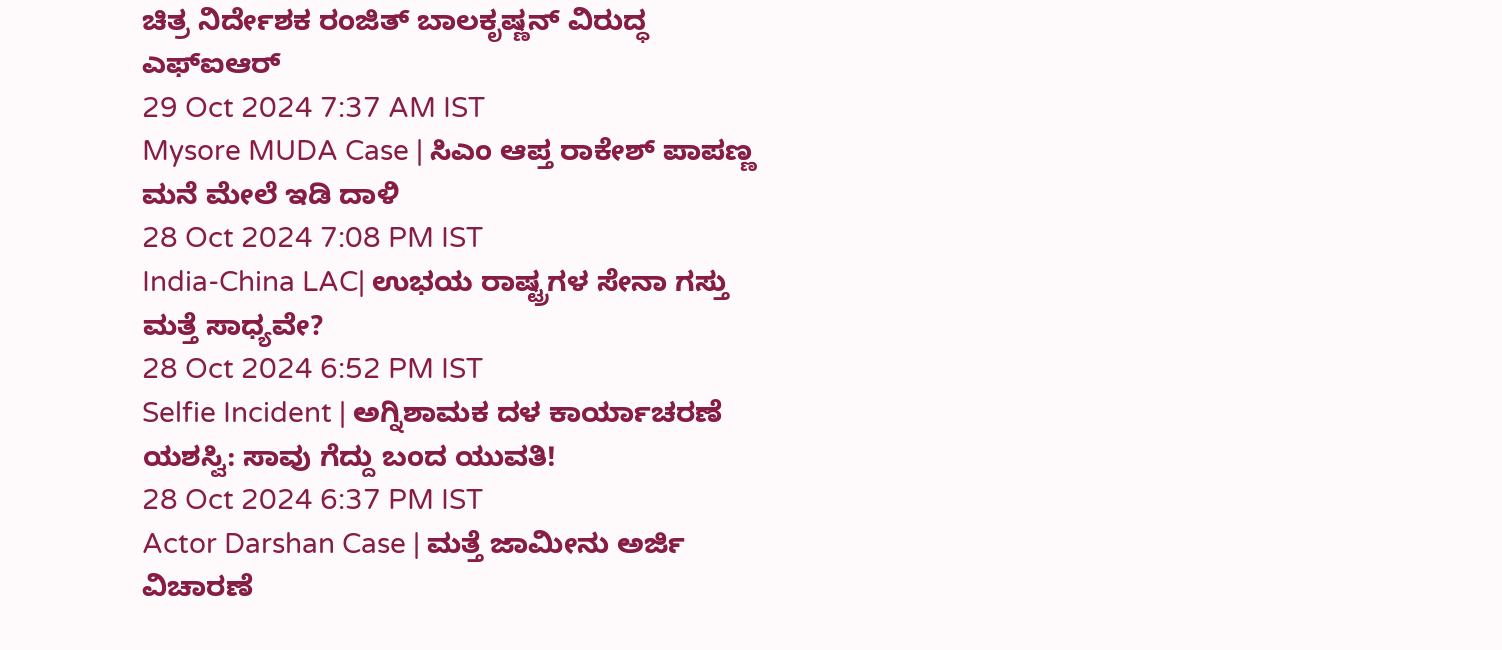ಚಿತ್ರ ನಿರ್ದೇಶಕ ರಂಜಿತ್ ಬಾಲಕೃಷ್ಣನ್ ವಿರುದ್ಧ ಎಫ್ಐಆರ್
29 Oct 2024 7:37 AM IST
Mysore MUDA Case | ಸಿಎಂ ಆಪ್ತ ರಾಕೇಶ್ ಪಾಪಣ್ಣ ಮನೆ ಮೇಲೆ ಇಡಿ ದಾಳಿ
28 Oct 2024 7:08 PM IST
India-China LAC| ಉಭಯ ರಾಷ್ಟ್ರಗಳ ಸೇನಾ ಗಸ್ತು ಮತ್ತೆ ಸಾಧ್ಯವೇ?
28 Oct 2024 6:52 PM IST
Selfie Incident | ಅಗ್ನಿಶಾಮಕ ದಳ ಕಾರ್ಯಾಚರಣೆ ಯಶಸ್ವಿ: ಸಾವು ಗೆದ್ದು ಬಂದ ಯುವತಿ!
28 Oct 2024 6:37 PM IST
Actor Darshan Case | ಮತ್ತೆ ಜಾಮೀನು ಅರ್ಜಿ ವಿಚಾರಣೆ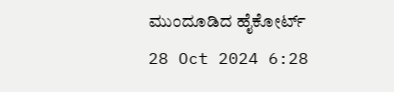ಮುಂದೂಡಿದ ಹೈಕೋರ್ಟ್
28 Oct 2024 6:28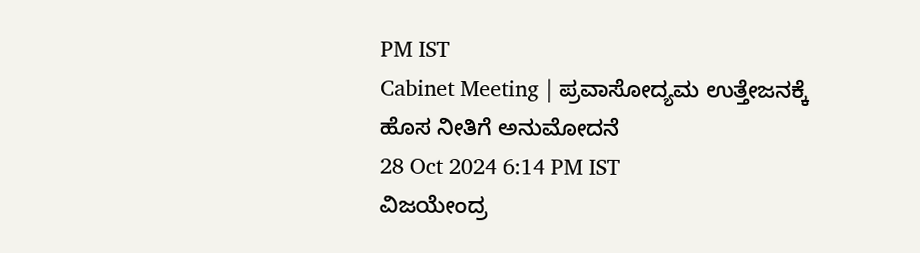PM IST
Cabinet Meeting | ಪ್ರವಾಸೋದ್ಯಮ ಉತ್ತೇಜನಕ್ಕೆ ಹೊಸ ನೀತಿಗೆ ಅನುಮೋದನೆ
28 Oct 2024 6:14 PM IST
ವಿಜಯೇಂದ್ರ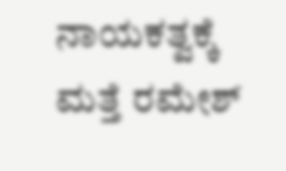ನಾಯಕತ್ವಕ್ಕೆ ಮತ್ತೆ ರಮೇಶ್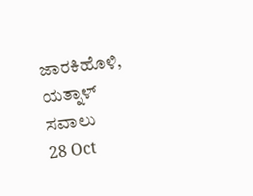ಜಾರಕಿಹೊಳಿ, ಯತ್ನಾಳ್ ಸವಾಲು
28 Oct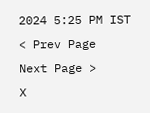2024 5:25 PM IST
< Prev Page
Next Page >
X